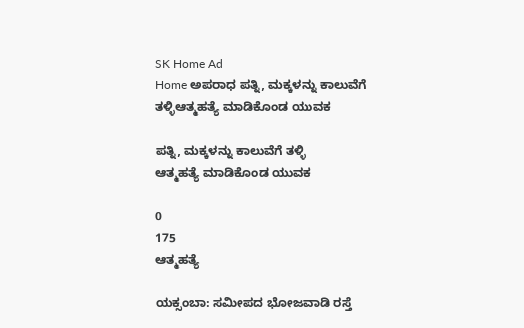SK Home Ad
Home ಅಪರಾಧ ಪತ್ನಿ, ಮಕ್ಕಳನ್ನು ಕಾಲುವೆಗೆ ತಳ್ಳಿಆತ್ಮಹತ್ಯೆ ಮಾಡಿಕೊಂಡ ಯುವಕ

ಪತ್ನಿ, ಮಕ್ಕಳನ್ನು ಕಾಲುವೆಗೆ ತಳ್ಳಿ
ಆತ್ಮಹತ್ಯೆ ಮಾಡಿಕೊಂಡ ಯುವಕ

0
175
ಆತ್ಮಹತ್ಯೆ

ಯಕ್ಸಂಬಾ: ಸಮೀಪದ ಭೋಜವಾಡಿ ರಸ್ತೆ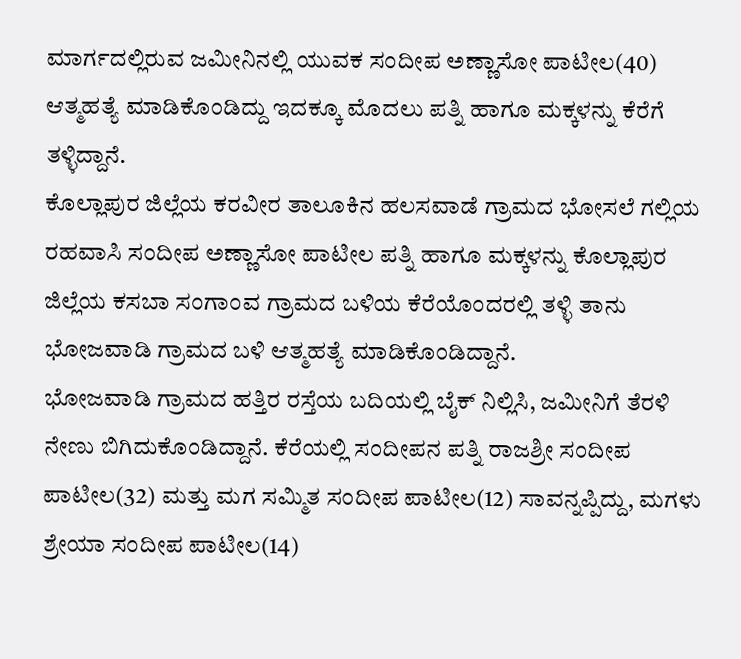ಮಾರ್ಗದಲ್ಲಿರುವ ಜಮೀನಿನಲ್ಲಿ ಯುವಕ ಸಂದೀಪ ಅಣ್ಣಾಸೋ ಪಾಟೀಲ(40) ಆತ್ಮಹತ್ಯೆ ಮಾಡಿಕೊಂಡಿದ್ದು ಇದಕ್ಕೂ ಮೊದಲು ಪತ್ನಿ ಹಾಗೂ ಮಕ್ಕಳನ್ನು ಕೆರೆಗೆ ತಳ್ಳಿದ್ದಾನೆ.
ಕೊಲ್ಲಾಪುರ ಜಿಲ್ಲೆಯ ಕರವೀರ ತಾಲೂಕಿನ ಹಲಸವಾಡೆ ಗ್ರಾಮದ ಭೋಸಲೆ ಗಲ್ಲಿಯ ರಹವಾಸಿ ಸಂದೀಪ ಅಣ್ಣಾಸೋ ಪಾಟೀಲ ಪತ್ನಿ ಹಾಗೂ ಮಕ್ಕಳನ್ನು ಕೊಲ್ಲಾಪುರ ಜಿಲ್ಲೆಯ ಕಸಬಾ ಸಂಗಾಂವ ಗ್ರಾಮದ ಬಳಿಯ ಕೆರೆಯೊಂದರಲ್ಲಿ ತಳ್ಳಿ ತಾನು ಭೋಜವಾಡಿ ಗ್ರಾಮದ ಬಳಿ ಆತ್ಮಹತ್ಯೆ ಮಾಡಿಕೊಂಡಿದ್ದಾನೆ.
ಭೋಜವಾಡಿ ಗ್ರಾಮದ ಹತ್ತಿರ ರಸ್ತೆಯ ಬದಿಯಲ್ಲಿ ಬೈಕ್ ನಿಲ್ಲಿಸಿ, ಜಮೀನಿಗೆ ತೆರಳಿ ನೇಣು ಬಿಗಿದುಕೊಂಡಿದ್ದಾನೆ. ಕೆರೆಯಲ್ಲಿ ಸಂದೀಪನ ಪತ್ನಿ ರಾಜಶ್ರೀ ಸಂದೀಪ ಪಾಟೀಲ(32) ಮತ್ತು ಮಗ ಸಮ್ಮಿತ ಸಂದೀಪ ಪಾಟೀಲ(12) ಸಾವನ್ನಪ್ಪಿದ್ದು, ಮಗಳು ಶ್ರೇಯಾ ಸಂದೀಪ ಪಾಟೀಲ(14)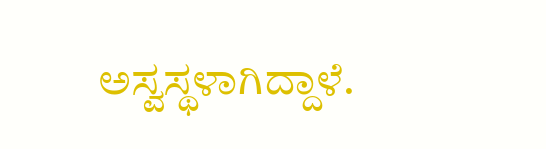ಅಸ್ವಸ್ಥಳಾಗಿದ್ದಾಳೆ.